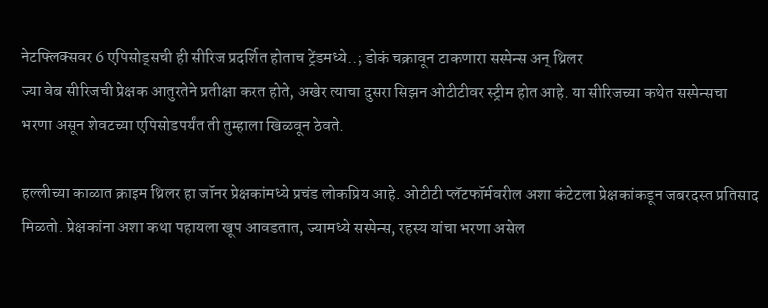नेटफ्लिक्सवर 6 एपिसोड्सची ही सीरिज प्रदर्शित होताच ट्रेंडमध्ये..; डोकं चक्रावून टाकणारा सस्पेन्स अन् थ्रिलर
ज्या वेब सीरिजची प्रेक्षक आतुरतेने प्रतीक्षा करत होते, अखेर त्याचा दुसरा सिझन ओटीटीवर स्ट्रीम होत आहे. या सीरिजच्या कथेत सस्पेन्सचा भरणा असून शेवटच्या एपिसोडपर्यंत ती तुम्हाला खिळवून ठेवते.

हल्लीच्या काळात क्राइम थ्रिलर हा जॉनर प्रेक्षकांमध्ये प्रचंड लोकप्रिय आहे. ओटीटी प्लॅटफॉर्मवरील अशा कंटेटला प्रेक्षकांकडून जबरदस्त प्रतिसाद मिळतो. प्रेक्षकांना अशा कथा पहायला खूप आवडतात, ज्यामध्ये सस्पेन्स, रहस्य यांचा भरणा असेल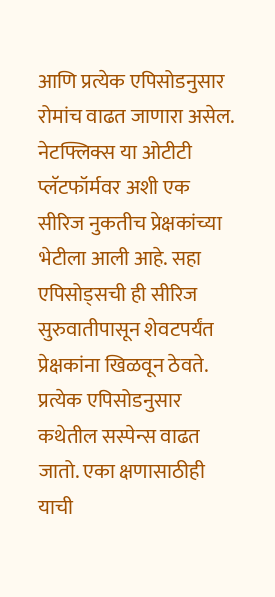आणि प्रत्येक एपिसोडनुसार रोमांच वाढत जाणारा असेल. नेटफ्लिक्स या ओटीटी प्लॅटफॉर्मवर अशी एक सीरिज नुकतीच प्रेक्षकांच्या भेटीला आली आहे. सहा एपिसोड्सची ही सीरिज सुरुवातीपासून शेवटपर्यंत प्रेक्षकांना खिळवून ठेवते. प्रत्येक एपिसोडनुसार कथेतील सस्पेन्स वाढत जातो. एका क्षणासाठीही याची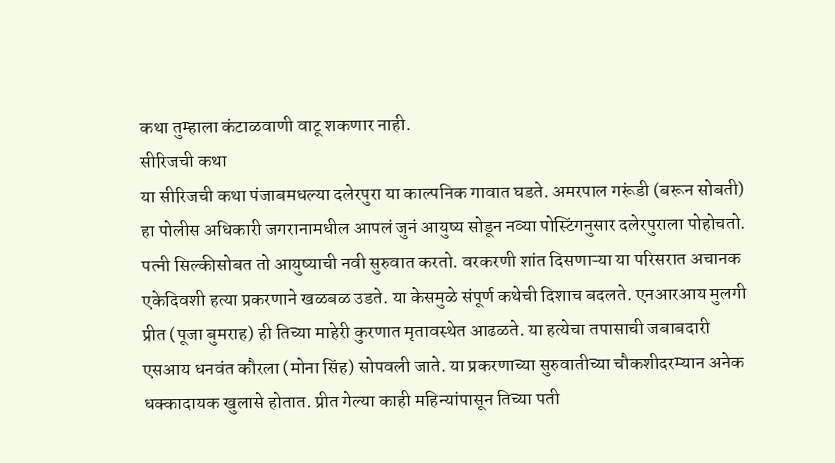कथा तुम्हाला कंटाळवाणी वाटू शकणार नाही.
सीरिजची कथा
या सीरिजची कथा पंजाबमधल्या दलेरपुरा या काल्पनिक गावात घडते. अमरपाल गरूंडी (बरून सोबती) हा पोलीस अधिकारी जगरानामधील आपलं जुनं आयुष्य सोडून नव्या पोस्टिंगनुसार दलेरपुराला पोहोचतो. पत्नी सिल्कीसोबत तो आयुष्याची नवी सुरुवात करतो. वरकरणी शांत दिसणाऱ्या या परिसरात अचानक एकेदिवशी हत्या प्रकरणाने खळबळ उडते. या केसमुळे संपूर्ण कथेची दिशाच बदलते. एनआरआय मुलगी प्रीत (पूजा बुमराह) ही तिच्या माहेरी कुरणात मृतावस्थेत आढळते. या हत्येचा तपासाची जबाबदारी एसआय धनवंत कौरला (मोना सिंह) सोपवली जाते. या प्रकरणाच्या सुरुवातीच्या चौकशीदरम्यान अनेक धक्कादायक खुलासे होतात. प्रीत गेल्या काही महिन्यांपासून तिच्या पती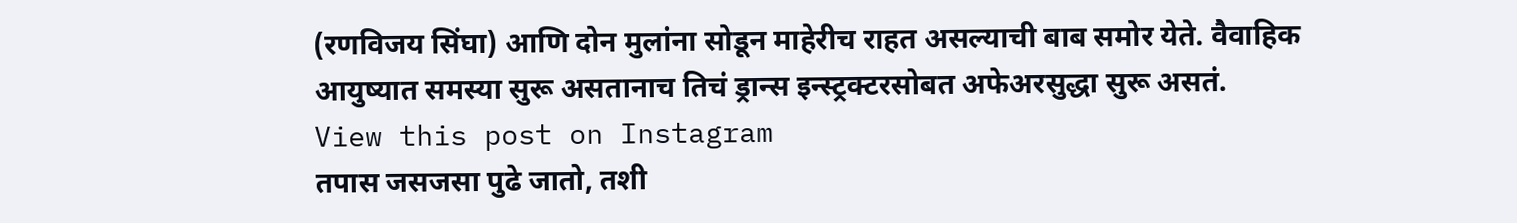(रणविजय सिंघा) आणि दोन मुलांना सोडून माहेरीच राहत असल्याची बाब समोर येते. वैवाहिक आयुष्यात समस्या सुरू असतानाच तिचं ड्रान्स इन्स्ट्रक्टरसोबत अफेअरसुद्धा सुरू असतं.
View this post on Instagram
तपास जसजसा पुढे जातो, तशी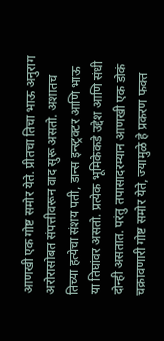आणखी एक गोष्ट समोर येते. प्रीतचा तिचा भाऊ अनुराग अरोरासोबत संपत्तीवरून वाद सुरू असतो. अशातच तिच्या हत्येचा संशय पती, डान्स इन्स्ट्रक्टर आणि भाऊ या तिघांवर असतो. प्रत्येक भूमिकेकडे उद्देश आणि संधी दोन्ही असतात. परंतु तपासादरम्यान आणखी एक डोकं चक्रावणारी गोष्ट समोर येते, ज्यामुळे हे प्रकरण फक्त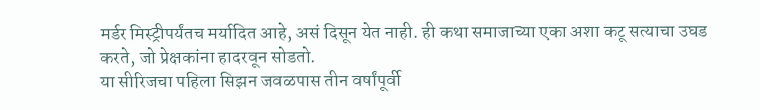मर्डर मिस्ट्रीपर्यंतच मर्यादित आहे, असं दिसून येत नाही. ही कथा समाजाच्या एका अशा कटू सत्याचा उघड करते, जो प्रेक्षकांना हादरवून सोडतो.
या सीरिजचा पहिला सिझन जवळपास तीन वर्षांपूर्वी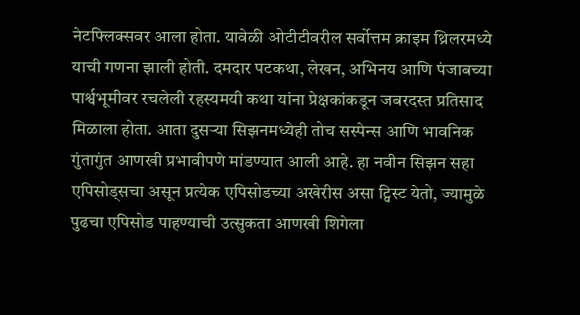नेटफ्लिक्सवर आला होता. यावेळी ओटीटीवरील सर्वोत्तम क्राइम थ्रिलरमध्ये याची गणना झाली होती. दमदार पटकथा, लेखन, अभिनय आणि पंजाबच्या पार्श्वभूमीवर रचलेली रहस्यमयी कथा यांना प्रेक्षकांकडून जबरदस्त प्रतिसाद मिळाला होता. आता दुसऱ्या सिझनमध्येही तोच सस्पेन्स आणि भावनिक गुंतागुंत आणखी प्रभावीपणे मांडण्यात आली आहे. हा नवीन सिझन सहा एपिसोड्सचा असून प्रत्येक एपिसोडच्या अखेरीस असा ट्विस्ट येतो, ज्यामुळे पुढचा एपिसोड पाहण्याची उत्सुकता आणखी शिगेला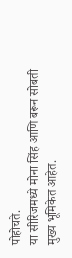पोहोचते.
या सीरिजमध्ये मोना सिंह आणि बरून सोबती मुख्य भूमिकेत आहेत.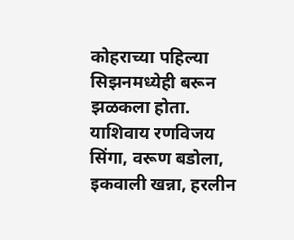कोहराच्या पहिल्या सिझनमध्येही बरून झळकला होता. याशिवाय रणविजय सिंगा, वरूण बडोला, इकवाली खन्ना, हरलीन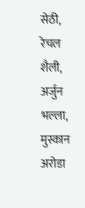सेठी, रेचल शैली, अर्जुन भल्ला, मुस्कान अरोडा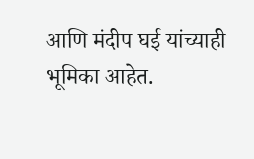आणि मंदीप घई यांच्याही भूमिका आहेत.